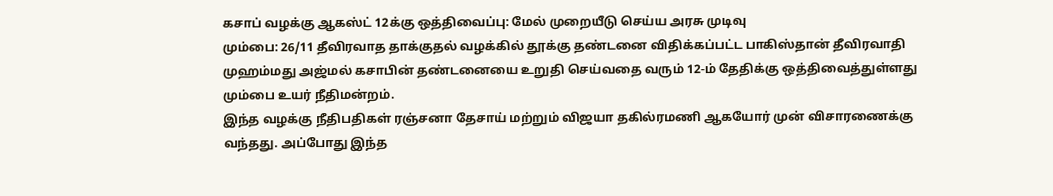கசாப் வழக்கு ஆகஸ்ட் 12க்கு ஒத்திவைப்பு: மேல் முறையீடு செய்ய அரசு முடிவு
மும்பை: 26/11 தீவிரவாத தாக்குதல் வழக்கில் தூக்கு தண்டனை விதிக்கப்பட்ட பாகிஸ்தான் தீவிரவாதி முஹம்மது அஜ்மல் கசாபின் தண்டனையை உறுதி செய்வதை வரும் 12-ம் தேதிக்கு ஒத்திவைத்துள்ளது மும்பை உயர் நீதிமன்றம்.
இந்த வழக்கு நீதிபதிகள் ரஞ்சனா தேசாய் மற்றும் விஜயா தகில்ரமணி ஆகயோர் முன் விசாரணைக்கு வந்தது. அப்போது இந்த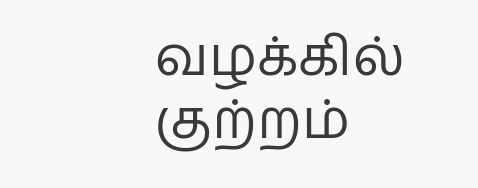வழக்கில் குற்றம்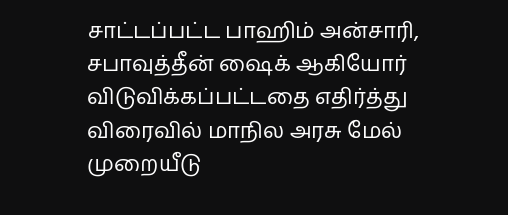சாட்டப்பட்ட பாஹிம் அன்சாரி, சபாவுத்தீன் ஷைக் ஆகியோர் விடுவிக்கப்பட்டதை எதிர்த்து விரைவில் மாநில அரசு மேல் முறையீடு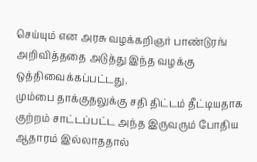செய்யும் என அரசு வழக்கறிஞர் பாண்டுரங் அறிவித்ததை அடுத்து இந்த வழக்கு ஒத்திவைக்கப்பட்டது.
மும்பை தாக்குதலுக்கு சதி திட்டம் தீட்டியதாக குற்றம் சாட்டப்பட்ட அந்த இருவரும் போதிய ஆதாரம் இல்லாததால்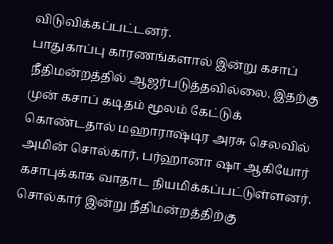விடுவிக்கப்பட்டனர்.
பாதுகாப்பு காரணங்களால் இன்று கசாப் நீதிமன்றத்தில் ஆஜர்படுத்தவில்லை. இதற்கு முன் கசாப் கடிதம் மூலம் கேட்டுக் கொண்டதால் மஹாராஷ்டிர அரசு செலவில் அமின் சொல்கார், பர்ஹானா ஷா ஆகியோர் கசாபுக்காக வாதாட நியமிக்கப்பட்டுள்ளனர்.
சொல்கார் இன்று நீதிமன்றத்திற்கு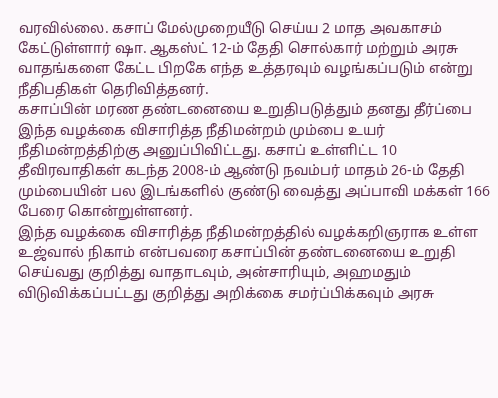வரவில்லை. கசாப் மேல்முறையீடு செய்ய 2 மாத அவகாசம் கேட்டுள்ளார் ஷா. ஆகஸ்ட் 12-ம் தேதி சொல்கார் மற்றும் அரசு வாதங்களை கேட்ட பிறகே எந்த உத்தரவும் வழங்கப்படும் என்று நீதிபதிகள் தெரிவித்தனர்.
கசாப்பின் மரண தண்டனையை உறுதிபடுத்தும் தனது தீர்ப்பை இந்த வழக்கை விசாரித்த நீதிமன்றம் மும்பை உயர் நீதிமன்றத்திற்கு அனுப்பிவிட்டது. கசாப் உள்ளிட்ட 10 தீவிரவாதிகள் கடந்த 2008-ம் ஆண்டு நவம்பர் மாதம் 26-ம் தேதி மும்பையின் பல இடங்களில் குண்டு வைத்து அப்பாவி மக்கள் 166 பேரை கொன்றுள்ளனர்.
இந்த வழக்கை விசாரித்த நீதிமன்றத்தில் வழக்கறிஞராக உள்ள உஜ்வால் நிகாம் என்பவரை கசாப்பின் தண்டனையை உறுதி செய்வது குறித்து வாதாடவும், அன்சாரியும், அஹமதும் விடுவிக்கப்பட்டது குறித்து அறிக்கை சமர்ப்பிக்கவும் அரசு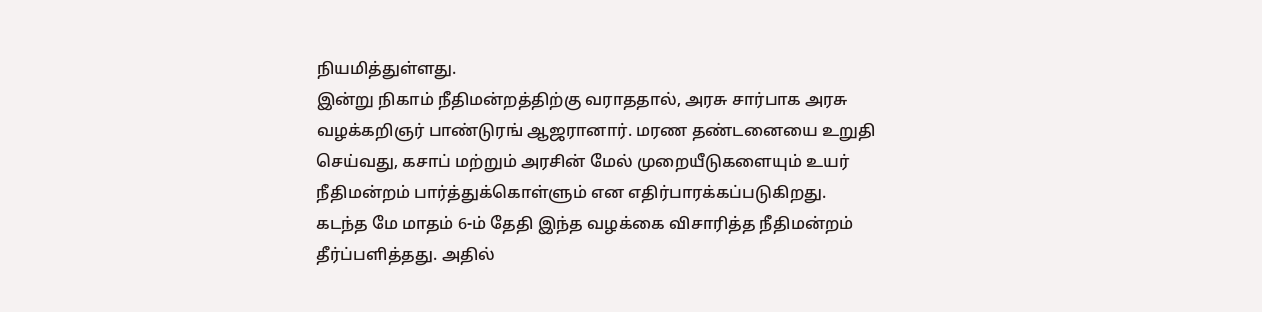நியமித்துள்ளது.
இன்று நிகாம் நீதிமன்றத்திற்கு வராததால், அரசு சார்பாக அரசு வழக்கறிஞர் பாண்டுரங் ஆஜரானார். மரண தண்டனையை உறுதி செய்வது, கசாப் மற்றும் அரசின் மேல் முறையீடுகளையும் உயர் நீதிமன்றம் பார்த்துக்கொள்ளும் என எதிர்பாரக்கப்படுகிறது.
கடந்த மே மாதம் 6-ம் தேதி இந்த வழக்கை விசாரித்த நீதிமன்றம் தீர்ப்பளித்தது. அதில்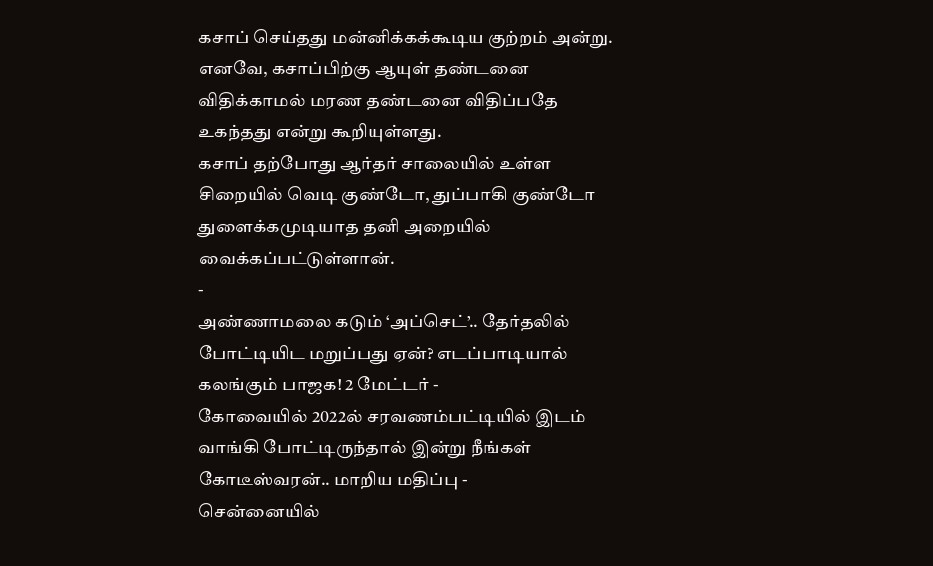கசாப் செய்தது மன்னிக்கக்கூடிய குற்றம் அன்று. எனவே, கசாப்பிற்கு ஆயுள் தண்டனை விதிக்காமல் மரண தண்டனை விதிப்பதே உகந்தது என்று கூறியுள்ளது.
கசாப் தற்போது ஆர்தர் சாலையில் உள்ள சிறையில் வெடி குண்டோ, துப்பாகி குண்டோ துளைக்கமுடியாத தனி அறையில் வைக்கப்பட்டுள்ளான்.
-
அண்ணாமலை கடும் ‘அப்செட்’.. தேர்தலில் போட்டியிட மறுப்பது ஏன்? எடப்பாடியால் கலங்கும் பாஜக! 2 மேட்டர் -
கோவையில் 2022ல் சரவணம்பட்டியில் இடம் வாங்கி போட்டிருந்தால் இன்று நீங்கள் கோடீஸ்வரன்.. மாறிய மதிப்பு -
சென்னையில்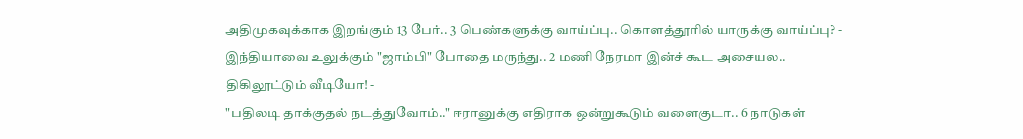அதிமுகவுக்காக இறங்கும் 13 பேர்.. 3 பெண்களுக்கு வாய்ப்பு.. கொளத்தூரில் யாருக்கு வாய்ப்பு? -
இந்தியாவை உலுக்கும் "ஜாம்பி" போதை மருந்து.. 2 மணி நேரமா இன்ச் கூட அசையல.. திகிலூட்டும் வீடியோ! -
"பதிலடி தாக்குதல் நடத்துவோம்.." ஈரானுக்கு எதிராக ஒன்றுகூடும் வளைகுடா.. 6 நாடுகள்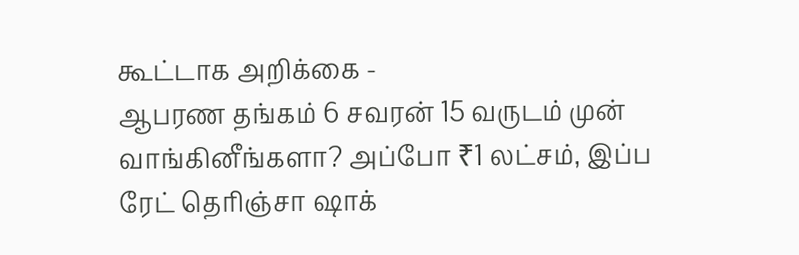கூட்டாக அறிக்கை -
ஆபரண தங்கம் 6 சவரன் 15 வருடம் முன் வாங்கினீங்களா? அப்போ ₹1 லட்சம், இப்ப ரேட் தெரிஞ்சா ஷாக்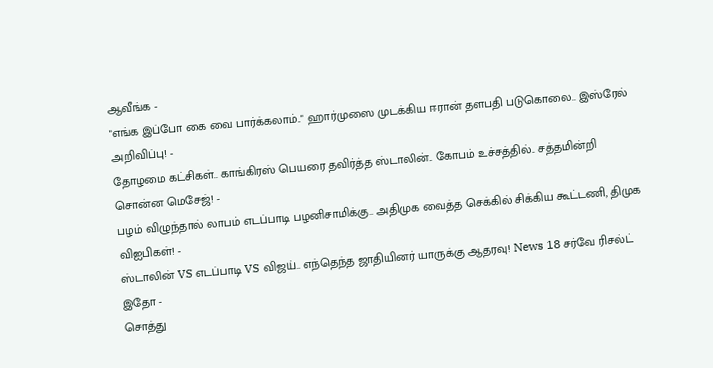ஆவீங்க -
"எங்க இப்போ கை வை பார்க்கலாம்.." ஹார்முஸை முடக்கிய ஈரான் தளபதி படுகொலை.. இஸ்ரேல் அறிவிப்பு! -
தோழமை கட்சிகள்.. காங்கிரஸ் பெயரை தவிர்த்த ஸ்டாலின்.. கோபம் உச்சத்தில்.. சத்தமின்றி சொன்ன மெசேஜ்! -
பழம் விழுந்தால் லாபம் எடப்பாடி பழனிசாமிக்கு.. அதிமுக வைத்த செக்கில் சிக்கிய கூட்டணி, திமுக விஐபிகள்! -
ஸ்டாலின் VS எடப்பாடி VS விஜய்.. எந்தெந்த ஜாதியினர் யாருக்கு ஆதரவு! News 18 சர்வே ரிசல்ட் இதோ -
சொத்து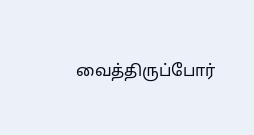வைத்திருப்போர்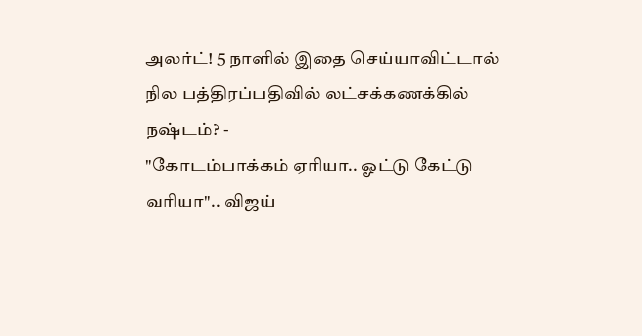அலர்ட்! 5 நாளில் இதை செய்யாவிட்டால் நில பத்திரப்பதிவில் லட்சக்கணக்கில் நஷ்டம்? -
"கோடம்பாக்கம் ஏரியா.. ஓட்டு கேட்டு வரியா".. விஜய்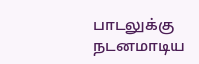பாடலுக்கு நடனமாடிய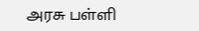அரசு பள்ளி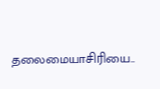தலைமையாசிரியை..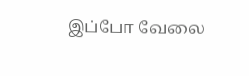இப்போ வேலை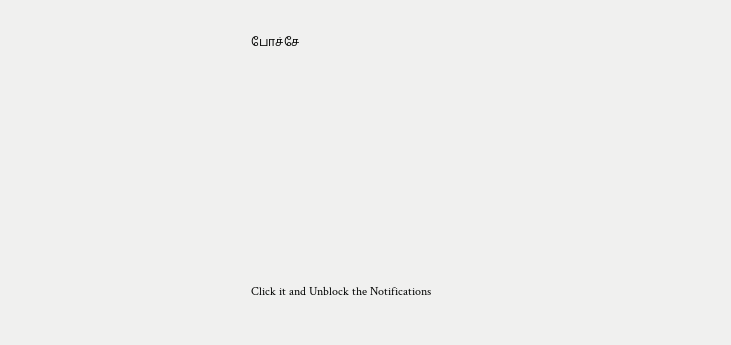போச்சே












Click it and Unblock the Notifications